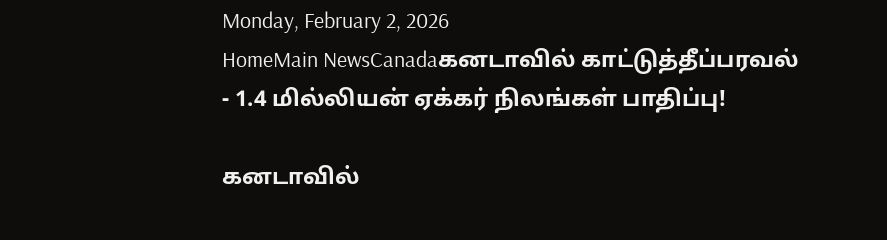Monday, February 2, 2026
HomeMain NewsCanadaகனடாவில் காட்டுத்தீப்பரவல் - 1.4 மில்லியன் ஏக்கர் நிலங்கள் பாதிப்பு!

கனடாவில்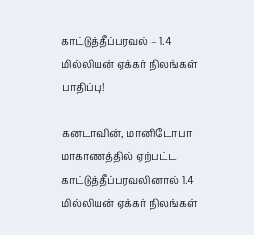காட்டுத்தீப்பரவல் – 1.4 மில்லியன் ஏக்கர் நிலங்கள் பாதிப்பு!

கனடாவின், மானிடோபா மாகாணத்தில் ஏற்பட்ட காட்டுத்தீப்பரவலினால் 1.4 மில்லியன் ஏக்கர் நிலங்கள்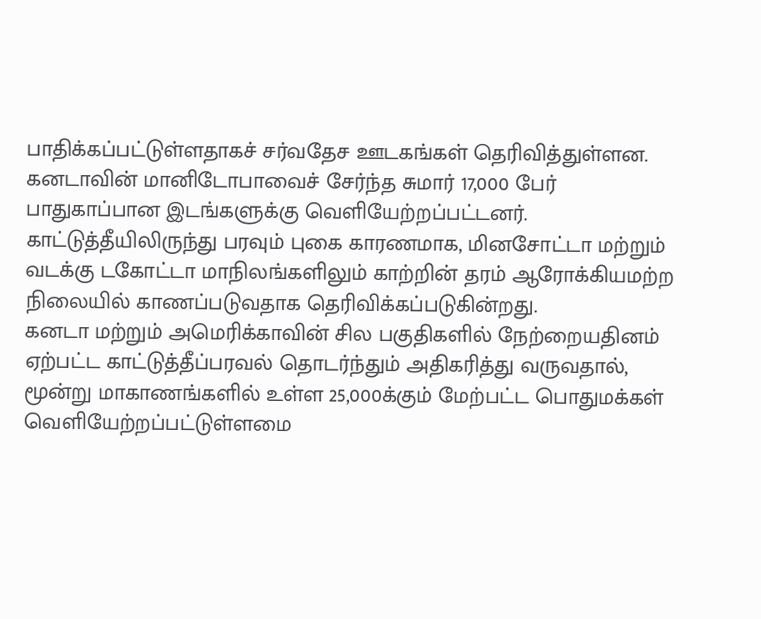பாதிக்கப்பட்டுள்ளதாகச் சர்வதேச ஊடகங்கள் தெரிவித்துள்ளன.
கனடாவின் மானிடோபாவைச் சேர்ந்த சுமார் 17,000 பேர் பாதுகாப்பான இடங்களுக்கு வெளியேற்றப்பட்டனர்.
காட்டுத்தீயிலிருந்து பரவும் புகை காரணமாக, மினசோட்டா மற்றும் வடக்கு டகோட்டா மாநிலங்களிலும் காற்றின் தரம் ஆரோக்கியமற்ற நிலையில் காணப்படுவதாக தெரிவிக்கப்படுகின்றது.
கனடா மற்றும் அமெரிக்காவின் சில பகுதிகளில் நேற்றையதினம் ஏற்பட்ட காட்டுத்தீப்பரவல் தொடர்ந்தும் அதிகரித்து வருவதால், மூன்று மாகாணங்களில் உள்ள 25,000க்கும் மேற்பட்ட பொதுமக்கள் வெளியேற்றப்பட்டுள்ளமை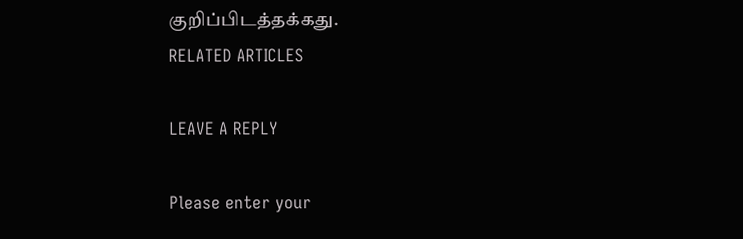குறிப்பிடத்தக்கது.
RELATED ARTICLES

LEAVE A REPLY

Please enter your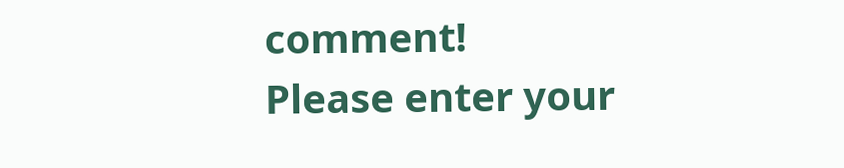comment!
Please enter your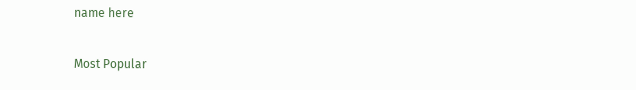name here

Most Popular